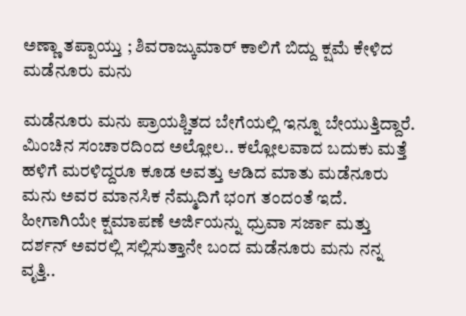ಅಣ್ಣಾ ತಪ್ಪಾಯ್ತು ; ಶಿವರಾಜ್ಕುಮಾರ್ ಕಾಲಿಗೆ ಬಿದ್ದು ಕ್ಷಮೆ ಕೇಳಿದ ಮಡೆನೂರು ಮನು

ಮಡೆನೂರು ಮನು ಪ್ರಾಯಶ್ಚಿತದ ಬೇಗೆಯಲ್ಲಿ ಇನ್ನೂ ಬೇಯುತ್ತಿದ್ದಾರೆ. ಮಿಂಚಿನ ಸಂಚಾರದಿಂದ ಅಲ್ಲೋಲ.. ಕಲ್ಲೋಲವಾದ ಬದುಕು ಮತ್ತೆ ಹಳಿಗೆ ಮರಳಿದ್ದರೂ ಕೂಡ ಅವತ್ತು ಆಡಿದ ಮಾತು ಮಡೆನೂರು ಮನು ಅವರ ಮಾನಸಿಕ ನೆಮ್ಮದಿಗೆ ಭಂಗ ತಂದಂತೆ ಇದೆ. ಹೀಗಾಗಿಯೇ ಕ್ಷಮಾಪಣೆ ಅರ್ಜಿಯನ್ನು ಧ್ರುವಾ ಸರ್ಜಾ ಮತ್ತು ದರ್ಶನ್ ಅವರಲ್ಲಿ ಸಲ್ಲಿಸುತ್ತಾನೇ ಬಂದ ಮಡೆನೂರು ಮನು ನನ್ನ ವೃತ್ತಿ..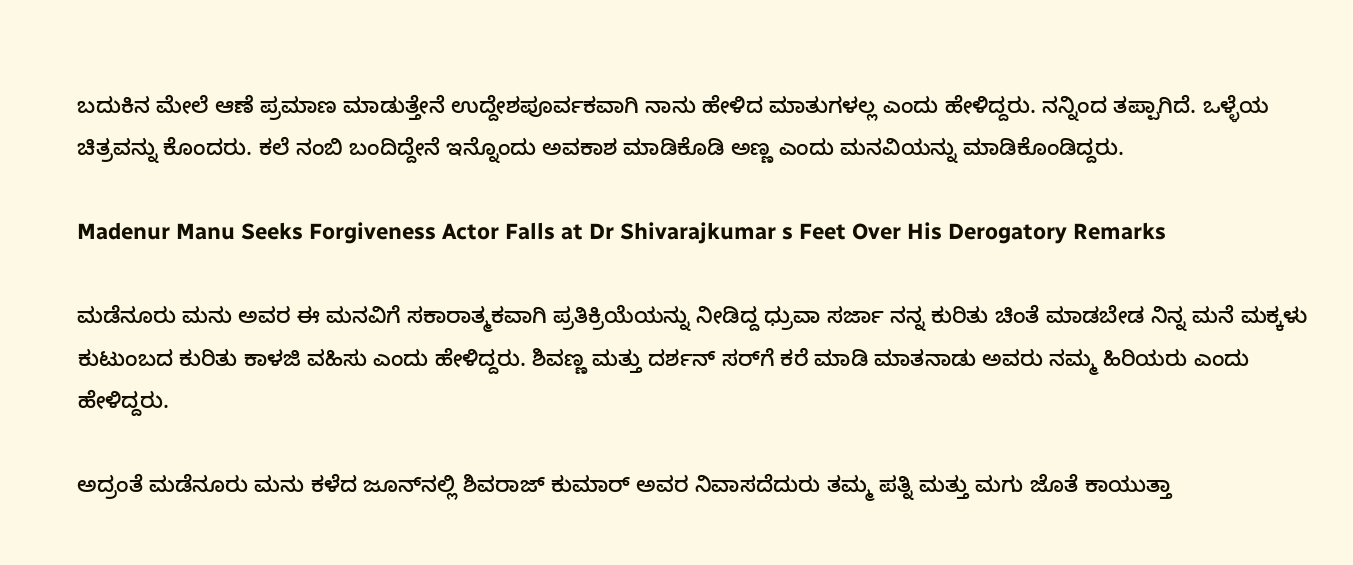ಬದುಕಿನ ಮೇಲೆ ಆಣೆ ಪ್ರಮಾಣ ಮಾಡುತ್ತೇನೆ ಉದ್ದೇಶಪೂರ್ವಕವಾಗಿ ನಾನು ಹೇಳಿದ ಮಾತುಗಳಲ್ಲ ಎಂದು ಹೇಳಿದ್ದರು. ನನ್ನಿಂದ ತಪ್ಪಾಗಿದೆ. ಒಳ್ಳೆಯ ಚಿತ್ರವನ್ನು ಕೊಂದರು. ಕಲೆ ನಂಬಿ ಬಂದಿದ್ದೇನೆ ಇನ್ನೊಂದು ಅವಕಾಶ ಮಾಡಿಕೊಡಿ ಅಣ್ಣ ಎಂದು ಮನವಿಯನ್ನು ಮಾಡಿಕೊಂಡಿದ್ದರು.

Madenur Manu Seeks Forgiveness Actor Falls at Dr Shivarajkumar s Feet Over His Derogatory Remarks

ಮಡೆನೂರು ಮನು ಅವರ ಈ ಮನವಿಗೆ ಸಕಾರಾತ್ಮಕವಾಗಿ ಪ್ರತಿಕ್ರಿಯೆಯನ್ನು ನೀಡಿದ್ದ ಧ್ರುವಾ ಸರ್ಜಾ ನನ್ನ ಕುರಿತು ಚಿಂತೆ ಮಾಡಬೇಡ ನಿನ್ನ ಮನೆ ಮಕ್ಕಳು ಕುಟುಂಬದ ಕುರಿತು ಕಾಳಜಿ ವಹಿಸು ಎಂದು ಹೇಳಿದ್ದರು. ಶಿವಣ್ಣ ಮತ್ತು ದರ್ಶನ್ ಸರ್‌ಗೆ ಕರೆ ಮಾಡಿ ಮಾತನಾಡು ಅವರು ನಮ್ಮ ಹಿರಿಯರು ಎಂದು ಹೇಳಿದ್ದರು.

ಅದ್ರಂತೆ ಮಡೆನೂರು ಮನು ಕಳೆದ ಜೂನ್‌ನಲ್ಲಿ ಶಿವರಾಜ್ ಕುಮಾರ್ ಅವರ ನಿವಾಸದೆದುರು ತಮ್ಮ ಪತ್ನಿ ಮತ್ತು ಮಗು ಜೊತೆ ಕಾಯುತ್ತಾ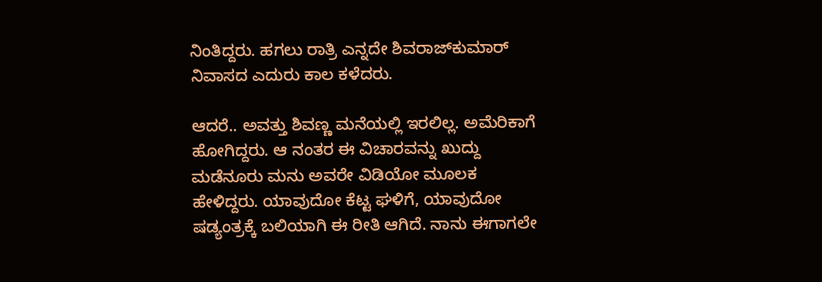ನಿಂತಿದ್ದರು. ಹಗಲು ರಾತ್ರಿ ಎನ್ನದೇ ಶಿವರಾಜ್‌ಕುಮಾರ್ ನಿವಾಸದ ಎದುರು ಕಾಲ ಕಳೆದರು.

ಆದರೆ.. ಅವತ್ತು ಶಿವಣ್ಣ ಮನೆಯಲ್ಲಿ ಇರಲಿಲ್ಲ. ಅಮೆರಿಕಾಗೆ ಹೋಗಿದ್ದರು. ಆ ನಂತರ ಈ ವಿಚಾರವನ್ನು ಖುದ್ದು ಮಡೆನೂರು ಮನು ಅವರೇ ವಿಡಿಯೋ ಮೂಲಕ ಹೇಳಿದ್ದರು. ಯಾವುದೋ ಕೆಟ್ಟ ಘಳಿಗೆ, ಯಾವುದೋ ಷಡ್ಯಂತ್ರಕ್ಕೆ ಬಲಿಯಾಗಿ ಈ ರೀತಿ ಆಗಿದೆ. ನಾನು ಈಗಾಗಲೇ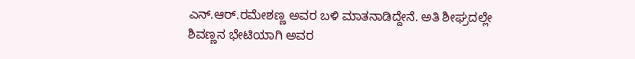ಎನ್‌.ಆರ್.ರಮೇಶಣ್ಣ ಅವರ ಬಳಿ ಮಾತನಾಡಿದ್ದೇನೆ. ಅತಿ ಶೀಘ್ರದಲ್ಲೇ ಶಿವಣ್ಣನ ಭೇಟಿಯಾಗಿ ಅವರ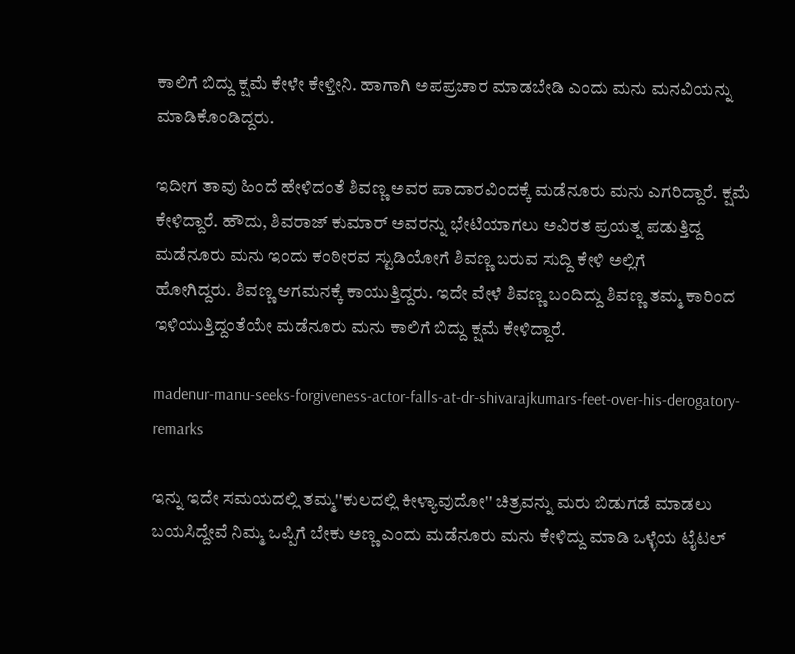ಕಾಲಿಗೆ ಬಿದ್ದು ಕ್ಷಮೆ ಕೇಳೇ ಕೇಳ್ತೀನಿ. ಹಾಗಾಗಿ ಅಪಪ್ರಚಾರ ಮಾಡಬೇಡಿ ಎಂದು ಮನು ಮನವಿಯನ್ನು ಮಾಡಿಕೊಂಡಿದ್ದರು.

ಇದೀಗ ತಾವು ಹಿಂದೆ ಹೇಳಿದಂತೆ ಶಿವಣ್ಣ ಅವರ ಪಾದಾರವಿಂದಕ್ಕೆ ಮಡೆನೂರು ಮನು ಎಗರಿದ್ದಾರೆ. ಕ್ಷಮೆ ಕೇಳಿದ್ದಾರೆ. ಹೌದು, ಶಿವರಾಜ್ ಕುಮಾರ್ ಅವರನ್ನು ಭೇಟಿಯಾಗಲು ಅವಿರತ ಪ್ರಯತ್ನ ಪಡುತ್ತಿದ್ದ ಮಡೆನೂರು ಮನು ಇಂದು ಕಂಠೀರವ ಸ್ಟುಡಿಯೋಗೆ ಶಿವಣ್ಣ ಬರುವ ಸುದ್ದಿ ಕೇಳಿ ಅಲ್ಲಿಗೆ
ಹೋಗಿದ್ದರು. ಶಿವಣ್ಣ ಆಗಮನಕ್ಕೆ ಕಾಯುತ್ತಿದ್ದರು. ಇದೇ ವೇಳೆ ಶಿವಣ್ಣ ಬಂದಿದ್ದು ಶಿವಣ್ಣ ತಮ್ಮ ಕಾರಿಂದ ಇಳಿಯುತ್ತಿದ್ದಂತೆಯೇ ಮಡೆನೂರು ಮನು ಕಾಲಿಗೆ ಬಿದ್ದು ಕ್ಷಮೆ ಕೇಳಿದ್ದಾರೆ.

madenur-manu-seeks-forgiveness-actor-falls-at-dr-shivarajkumars-feet-over-his-derogatory-remarks

ಇನ್ನು ಇದೇ ಸಮಯದಲ್ಲಿ ತಮ್ಮ''ಕುಲದಲ್ಲಿ ಕೀಳ್ಯಾವುದೋ'' ಚಿತ್ರವನ್ನು ಮರು ಬಿಡುಗಡೆ ಮಾಡಲು ಬಯಸಿದ್ದೇವೆ ನಿಮ್ಮ ಒಪ್ಪಿಗೆ ಬೇಕು ಅಣ್ಣ ಎಂದು ಮಡೆನೂರು ಮನು ಕೇಳಿದ್ದು ಮಾಡಿ ಒಳ್ಳೆಯ ಟೈಟಲ್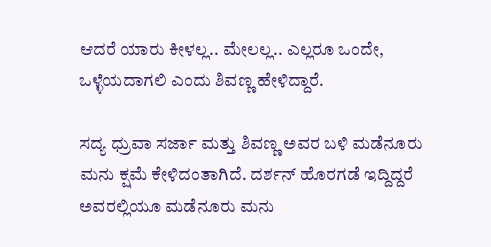ಆದರೆ ಯಾರು ಕೀಳಲ್ಲ.. ಮೇಲಲ್ಲ.. ಎಲ್ಲರೂ ಒಂದೇ, ಒಳ್ಳೆಯದಾಗಲಿ ಎಂದು ಶಿವಣ್ಣ ಹೇಳಿದ್ದಾರೆ.

ಸದ್ಯ ಧ್ರುವಾ ಸರ್ಜಾ ಮತ್ತು ಶಿವಣ್ಣ ಅವರ ಬಳಿ ಮಡೆನೂರು ಮನು ಕ್ಷಮೆ ಕೇಳಿದಂತಾಗಿದೆ. ದರ್ಶನ್ ಹೊರಗಡೆ ಇದ್ದಿದ್ದರೆ ಅವರಲ್ಲಿಯೂ ಮಡೆನೂರು ಮನು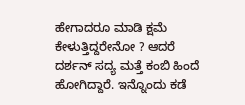ಹೇಗಾದರೂ ಮಾಡಿ ಕ್ಷಮೆ ಕೇಳುತ್ತಿದ್ದರೇನೋ ? ಆದರೆ ದರ್ಶನ್ ಸದ್ಯ ಮತ್ತೆ ಕಂಬಿ ಹಿಂದೆ ಹೋಗಿದ್ದಾರೆ. ಇನ್ನೊಂದು ಕಡೆ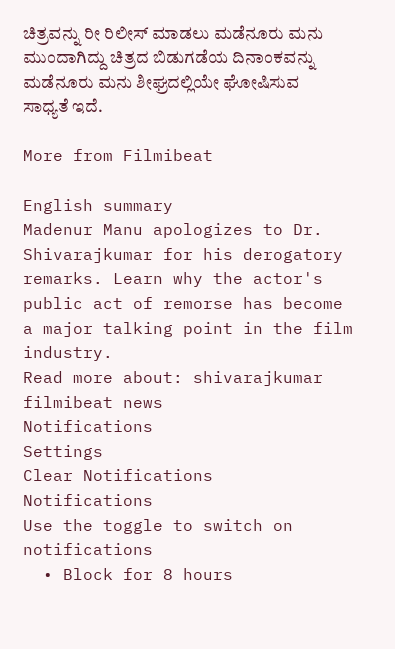ಚಿತ್ರವನ್ನು ರೀ ರಿಲೀಸ್ ಮಾಡಲು ಮಡೆನೂರು ಮನು ಮುಂದಾಗಿದ್ದು ಚಿತ್ರದ ಬಿಡುಗಡೆಯ ದಿನಾಂಕವನ್ನು ಮಡೆನೂರು ಮನು ಶೀಘ್ರದಲ್ಲಿಯೇ ಘೋಷಿಸುವ ಸಾಧ್ಯತೆ ಇದೆ.

More from Filmibeat

English summary
Madenur Manu apologizes to Dr. Shivarajkumar for his derogatory remarks. Learn why the actor's public act of remorse has become a major talking point in the film industry.
Read more about: shivarajkumar filmibeat news
Notifications
Settings
Clear Notifications
Notifications
Use the toggle to switch on notifications
  • Block for 8 hours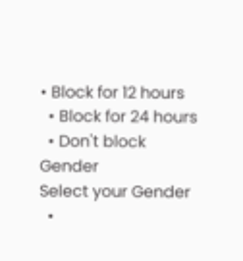• Block for 12 hours
  • Block for 24 hours
  • Don't block
Gender
Select your Gender
  •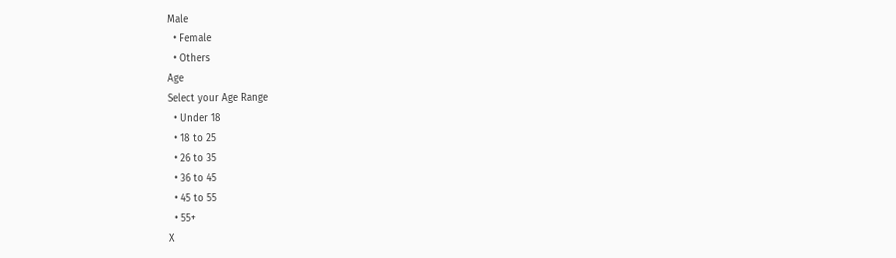Male
  • Female
  • Others
Age
Select your Age Range
  • Under 18
  • 18 to 25
  • 26 to 35
  • 36 to 45
  • 45 to 55
  • 55+
X